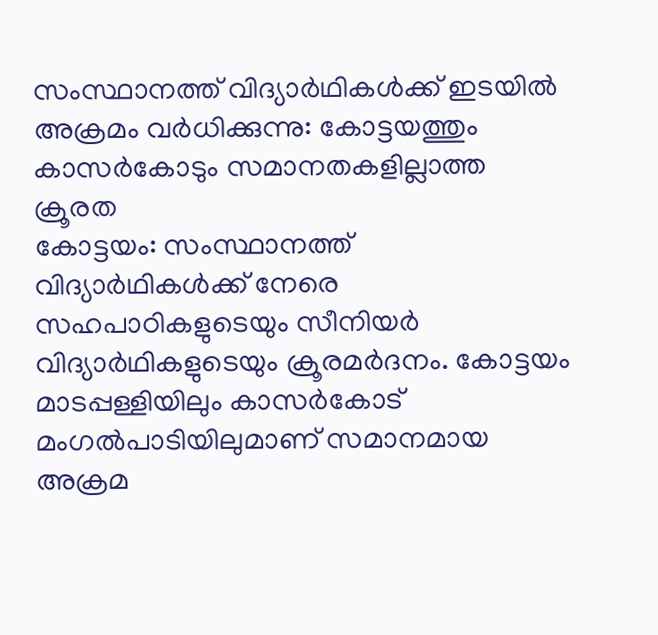സംസ്ഥാനത്ത് വിദ്യാർഥികൾക്ക് ഇടയിൽ അക്രമം വർധിക്കുന്നു: കോട്ടയത്തും കാസർകോടും സമാനതകളില്ലാത്ത ക്രൂരത
കോട്ടയം: സംസ്ഥാനത്ത് വിദ്യാർഥികൾക്ക് നേരെ സഹപാഠികളുടെയും സീനിയർ വിദ്യാർഥികളുടെയും ക്രൂരമർദനം. കോട്ടയം മാടപ്പള്ളിയിലും കാസർകോട് മംഗൽപാടിയിലുമാണ് സമാനമായ അക്രമ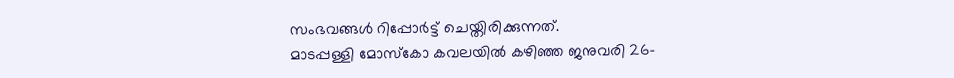സംഭവങ്ങൾ റിപ്പോർട്ട് ചെയ്തിരിക്കുന്നത്.
മാടപ്പള്ളി മോസ്കോ കവലയിൽ കഴിഞ്ഞ ജനുവരി 26-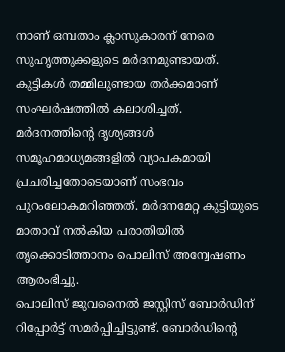നാണ് ഒമ്പതാം ക്ലാസുകാരന് നേരെ സുഹൃത്തുക്കളുടെ മർദനമുണ്ടായത്. കുട്ടികൾ തമ്മിലുണ്ടായ തർക്കമാണ് സംഘർഷത്തിൽ കലാശിച്ചത്. മർദനത്തിന്റെ ദൃശ്യങ്ങൾ സമൂഹമാധ്യമങ്ങളിൽ വ്യാപകമായി പ്രചരിച്ചതോടെയാണ് സംഭവം പുറംലോകമറിഞ്ഞത്. മർദനമേറ്റ കുട്ടിയുടെ മാതാവ് നൽകിയ പരാതിയിൽ തൃക്കൊടിത്താനം പൊലിസ് അന്വേഷണം ആരംഭിച്ചു.
പൊലിസ് ജുവനൈൽ ജസ്റ്റിസ് ബോർഡിന് റിപ്പോർട്ട് സമർപ്പിച്ചിട്ടുണ്ട്. ബോർഡിന്റെ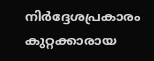നിർദ്ദേശപ്രകാരം കുറ്റക്കാരായ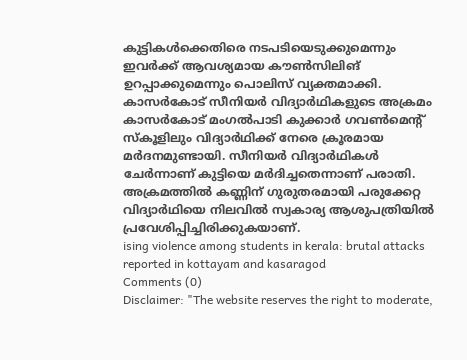കുട്ടികൾക്കെതിരെ നടപടിയെടുക്കുമെന്നും ഇവർക്ക് ആവശ്യമായ കൗൺസിലിങ് ഉറപ്പാക്കുമെന്നും പൊലിസ് വ്യക്തമാക്കി.
കാസർകോട് സീനിയർ വിദ്യാർഥികളുടെ അക്രമം
കാസർകോട് മംഗൽപാടി കുക്കാർ ഗവൺമെന്റ് സ്കൂളിലും വിദ്യാർഥിക്ക് നേരെ ക്രൂരമായ മർദനമുണ്ടായി. സീനിയർ വിദ്യാർഥികൾ ചേർന്നാണ് കുട്ടിയെ മർദിച്ചതെന്നാണ് പരാതി. അക്രമത്തിൽ കണ്ണിന് ഗുരുതരമായി പരുക്കേറ്റ വിദ്യാർഥിയെ നിലവിൽ സ്വകാര്യ ആശുപത്രിയിൽ പ്രവേശിപ്പിച്ചിരിക്കുകയാണ്.
ising violence among students in kerala: brutal attacks reported in kottayam and kasaragod
Comments (0)
Disclaimer: "The website reserves the right to moderate,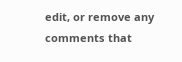edit, or remove any comments that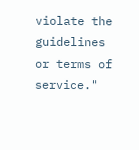violate the guidelines or terms of service."